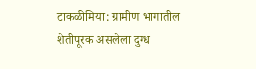टाकळीमिया: ग्रामीण भागातील शेतीपूरक असलेला दुग्ध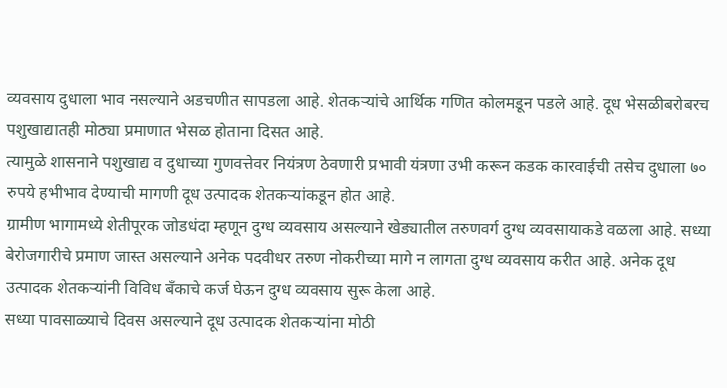व्यवसाय दुधाला भाव नसल्याने अडचणीत सापडला आहे. शेतकऱ्यांचे आर्थिक गणित कोलमडून पडले आहे. दूध भेसळीबरोबरच पशुखाद्यातही मोठ्या प्रमाणात भेसळ होताना दिसत आहे.
त्यामुळे शासनाने पशुखाद्य व दुधाच्या गुणवत्तेवर नियंत्रण ठेवणारी प्रभावी यंत्रणा उभी करून कडक कारवाईची तसेच दुधाला ७० रुपये हभीभाव देण्याची मागणी दूध उत्पादक शेतकऱ्यांकडून होत आहे.
ग्रामीण भागामध्ये शेतीपूरक जोडधंदा म्हणून दुग्ध व्यवसाय असल्याने खेड्यातील तरुणवर्ग दुग्ध व्यवसायाकडे वळला आहे. सध्या बेरोजगारीचे प्रमाण जास्त असल्याने अनेक पदवीधर तरुण नोकरीच्या मागे न लागता दुग्ध व्यवसाय करीत आहे. अनेक दूध उत्पादक शेतकऱ्यांनी विविध बँकाचे कर्ज घेऊन दुग्ध व्यवसाय सुरू केला आहे.
सध्या पावसाळ्याचे दिवस असल्याने दूध उत्पादक शेतकऱ्यांना मोठी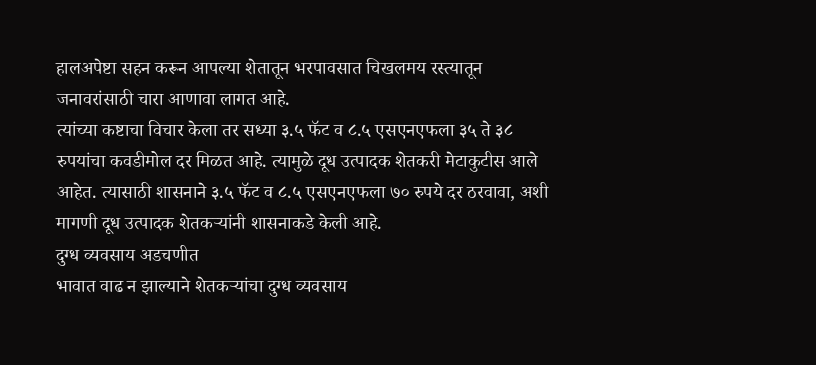हालअपेष्टा सहन करून आपल्या शेतातून भरपावसात चिखलमय रस्त्यातून जनावरांसाठी चारा आणावा लागत आहे.
त्यांच्या कष्टाचा विचार केला तर सध्या ३.५ फॅट व ८.५ एसएनएफला ३५ ते ३८ रुपयांचा कवडीमोल दर मिळत आहे. त्यामुळे दूध उत्पादक शेतकरी मेटाकुटीस आले आहेत. त्यासाठी शासनाने ३.५ फॅट व ८.५ एसएनएफला ७० रुपये दर ठरवावा, अशी मागणी दूध उत्पादक शेतकऱ्यांनी शासनाकडे केली आहे.
दुग्ध व्यवसाय अडचणीत
भावात वाढ न झाल्याने शेतकऱ्यांचा दुग्ध व्यवसाय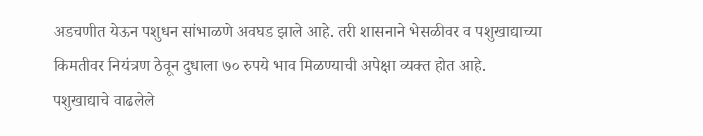अडचणीत येऊन पशुधन सांभाळणे अवघड झाले आहे. तरी शासनाने भेसळीवर व पशुखाद्याच्या किमतीवर नियंत्रण ठेवून दुधाला ७० रुपये भाव मिळण्याची अपेक्षा व्यक्त होत आहे.
पशुखाद्याचे वाढलेले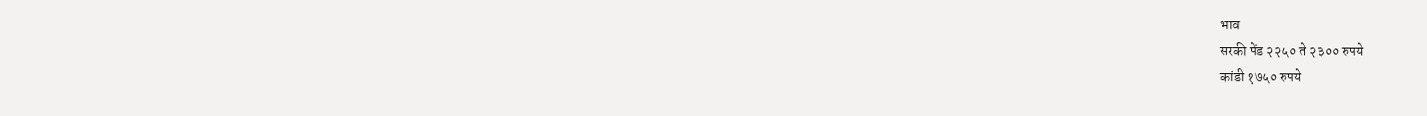भाव
सरकी पेंड २२५० ते २३०० रुपये
कांडी १७५० रुपये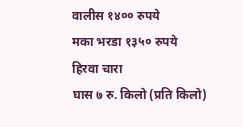वालीस १४०० रुपये
मका भरडा १३५० रुपये
हिरवा चारा
घास ७ रु. किलो (प्रति किलो)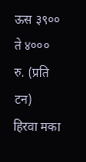ऊस ३९०० ते ४००० रु. (प्रति टन)
हिरवा मका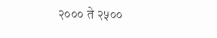२००० ते २५००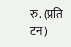रु. (प्रति टन)